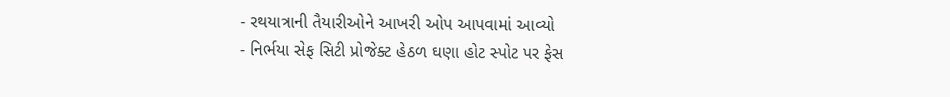- રથયાત્રાની તૈયારીઓને આખરી ઓપ આપવામાં આવ્યો
- નિર્ભયા સેફ સિટી પ્રોજેક્ટ હેઠળ ઘણા હોટ સ્પોટ પર ફેસ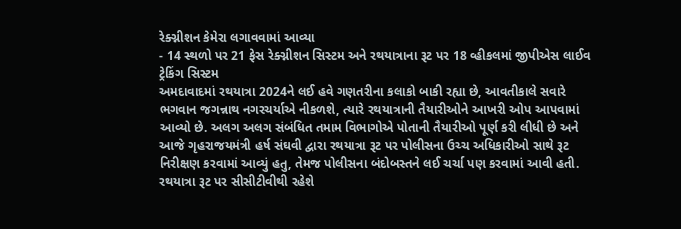રેક્ગ્નીશન કેમેરા લગાવવામાં આવ્યા
- 14 સ્થળો પર 21 ફેસ રેક્ગ્નીશન સિસ્ટમ અને રથયાત્રાના રૂટ પર 18 વ્હીકલમાં જીપીએસ લાઈવ ટ્રેકિંગ સિસ્ટમ
અમદાવાદમાં રથયાત્રા 2024ને લઈ હવે ગણતરીના કલાકો બાકી રહ્યા છે, આવતીકાલે સવારે ભગવાન જગન્નાથ નગરચર્યાએ નીકળશે, ત્યારે રથયાત્રાની તૈયારીઓને આખરી ઓપ આપવામાં આવ્યો છે. અલગ અલગ સંબંધિત તમામ વિભાગોએ પોતાની તૈયારીઓ પૂર્ણ કરી લીધી છે અને આજે ગૃહરાજયમંત્રી હર્ષ સંઘવી દ્વારા રથયાત્રા રૂટ પર પોલીસના ઉચ્ચ અધિકારીઓ સાથે રૂટ નિરીક્ષણ કરવામાં આવ્યું હતુ, તેમજ પોલીસના બંદોબસ્તને લઈ ચર્ચા પણ કરવામાં આવી હતી.
રથયાત્રા રૂટ પર સીસીટીવીથી રહેશે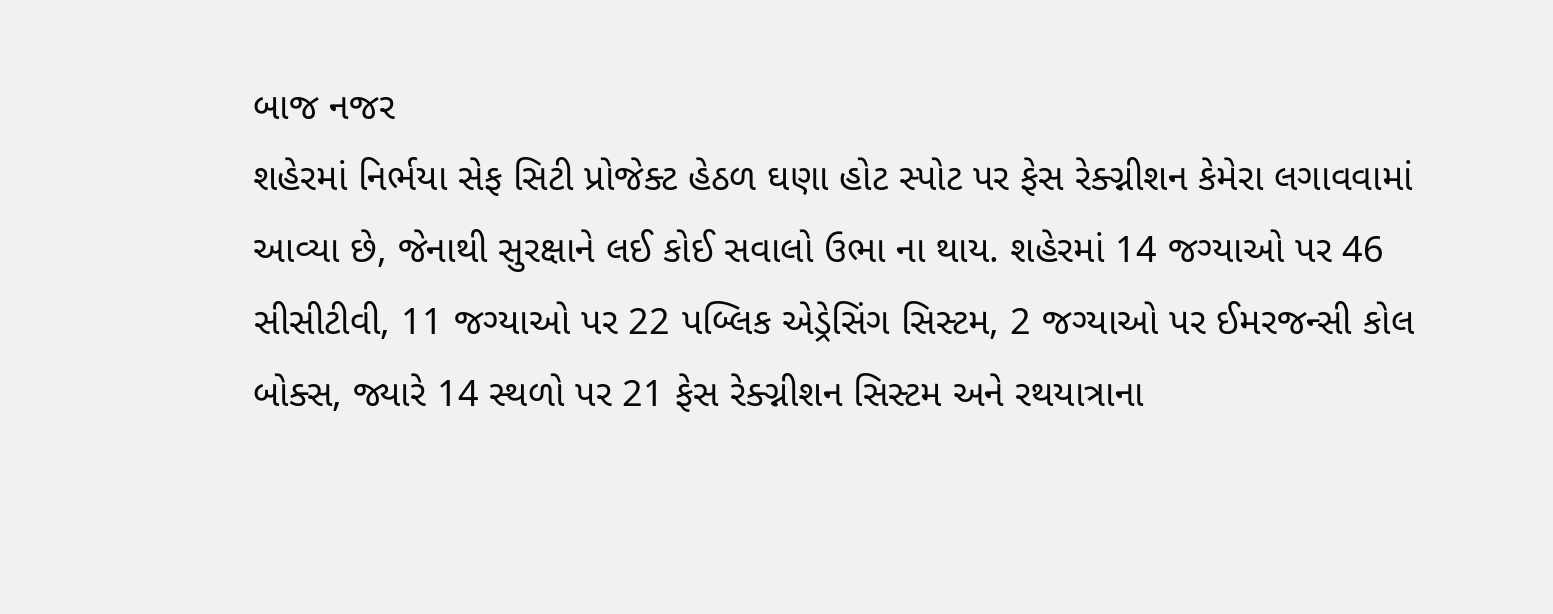બાજ નજર
શહેરમાં નિર્ભયા સેફ સિટી પ્રોજેક્ટ હેઠળ ઘણા હોટ સ્પોટ પર ફેસ રેક્ગ્નીશન કેમેરા લગાવવામાં આવ્યા છે, જેનાથી સુરક્ષાને લઈ કોઈ સવાલો ઉભા ના થાય. શહેરમાં 14 જગ્યાઓ પર 46 સીસીટીવી, 11 જગ્યાઓ પર 22 પબ્લિક એડ્રેસિંગ સિસ્ટમ, 2 જગ્યાઓ પર ઈમરજન્સી કોલ બોક્સ, જ્યારે 14 સ્થળો પર 21 ફેસ રેક્ગ્નીશન સિસ્ટમ અને રથયાત્રાના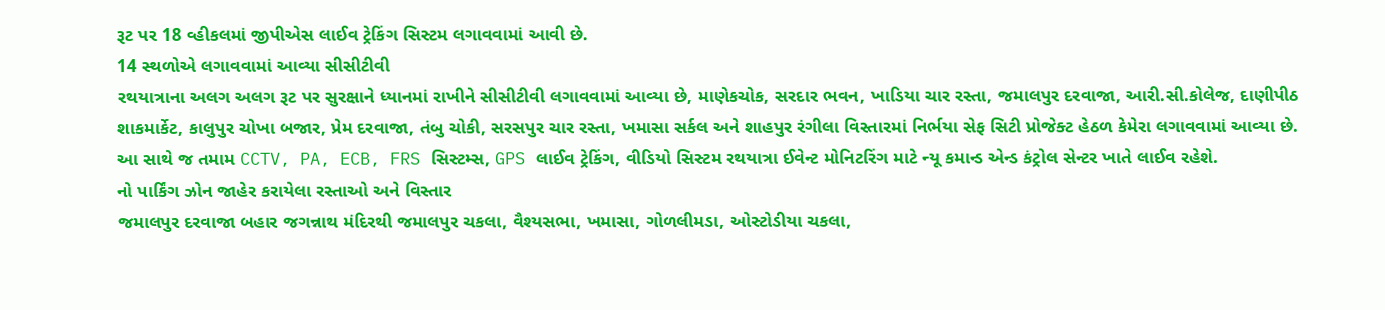રૂટ પર 18 વ્હીકલમાં જીપીએસ લાઈવ ટ્રેકિંગ સિસ્ટમ લગાવવામાં આવી છે.
14 સ્થળોએ લગાવવામાં આવ્યા સીસીટીવી
રથયાત્રાના અલગ અલગ રૂટ પર સુરક્ષાને ધ્યાનમાં રાખીને સીસીટીવી લગાવવામાં આવ્યા છે, માણેકચોક, સરદાર ભવન, ખાડિયા ચાર રસ્તા, જમાલપુર દરવાજા, આરી.સી.કોલેજ, દાણીપીઠ શાકમાર્કેટ, કાલુપુર ચોખા બજાર, પ્રેમ દરવાજા, તંબુ ચોકી, સરસપુર ચાર રસ્તા, ખમાસા સર્કલ અને શાહપુર રંગીલા વિસ્તારમાં નિર્ભયા સેફ સિટી પ્રોજેક્ટ હેઠળ કેમેરા લગાવવામાં આવ્યા છે. આ સાથે જ તમામ CCTV, PA, ECB, FRS સિસ્ટમ્સ, GPS લાઈવ ટ્રેકિંગ, વીડિયો સિસ્ટમ રથયાત્રા ઈવેન્ટ મોનિટરિંગ માટે ન્યૂ કમાન્ડ એન્ડ કંટ્રોલ સેન્ટર ખાતે લાઈવ રહેશે.
નો પાર્કિંગ ઝોન જાહેર કરાયેલા રસ્તાઓ અને વિસ્તાર
જમાલપુર દરવાજા બહાર જગન્નાથ મંદિરથી જમાલપુર ચકલા, વૈશ્યસભા, ખમાસા, ગોળલીમડા, ઓસ્ટોડીયા ચકલા,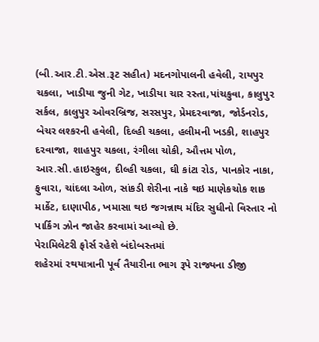(બી.આર.ટી.એસ.રૂટ સહીત) મદનગોપાલની હવેલી, રાયપુર ચકલા, ખાડીયા જુની ગેટ, ખાડીયા ચાર રસ્તા,પાંચકુવા, કાલુપુર સર્કલ, કાલુપુર ઓવરબ્રિજ, સરસપુર, પ્રેમદરવાજા, જોર્ડનરોડ, બેચર લશ્કરની હવેલી, દિલ્હી ચકલા, હલીમની ખડકી, શાહપુર દરવાજા, શાહપુર ચકલા, રંગીલા ચોકી, ઔત્તમ પોળ, આર.સી.હાઇસ્કુલ, દીલ્હી ચકલા, ઘી કાંટા રોડ, પાનકોર નાકા, ફુવારા, ચાંદલા ઓળ, સાંકડી શેરીના નાકે થઇ માણેકચોક શાક માર્કેટ, દાણાપીઠ, ખમાસા થઇ જગન્નાથ મંદિર સુધીનો વિસ્તાર નો પાર્કિંગ ઝોન જાહેર કરવામાં આવ્યો છે.
પેરામિલેટરી ફોર્સ રહેશે બંદોબસ્તમાં
શહેરમાં રથયાત્રાની પૂર્વ તૈયારીના ભાગ રૂપે રાજ્યના ડીજી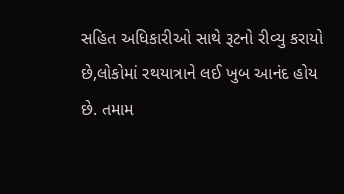સહિત અધિકારીઓ સાથે રૂટનો રીવ્યુ કરાયો છે,લોકોમાં રથયાત્રાને લઈ ખુબ આનંદ હોય છે. તમામ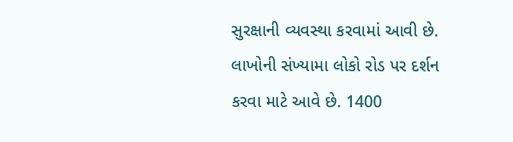સુરક્ષાની વ્યવસ્થા કરવામાં આવી છે. લાખોની સંખ્યામા લોકો રોડ પર દર્શન કરવા માટે આવે છે. 1400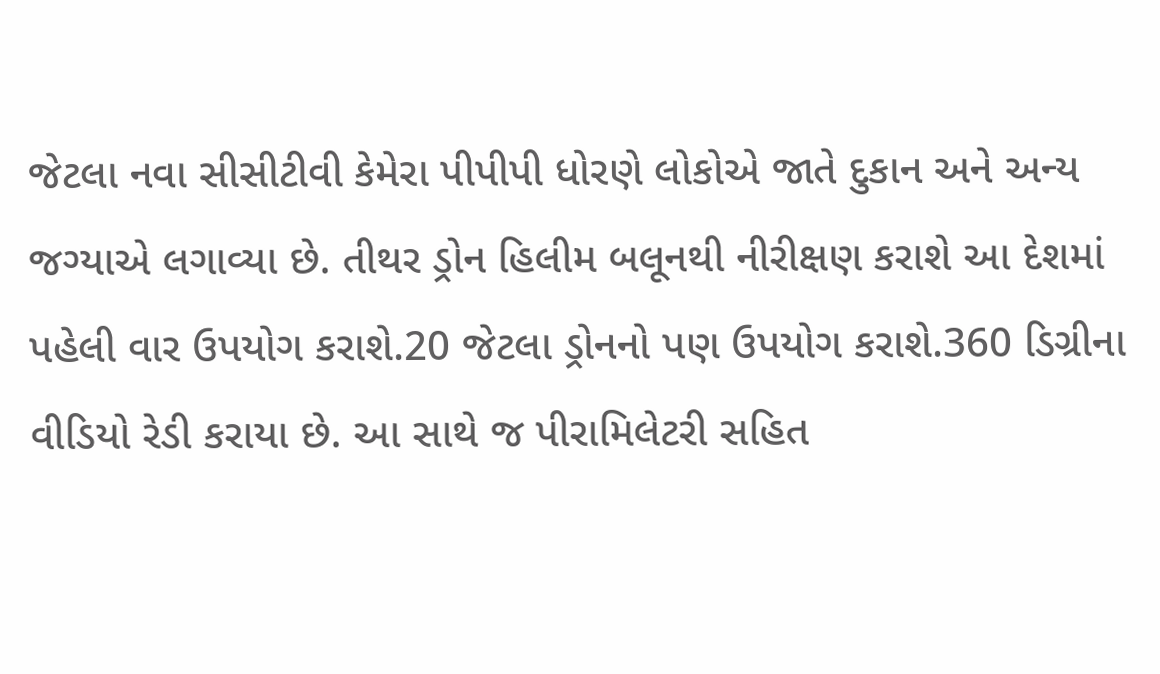જેટલા નવા સીસીટીવી કેમેરા પીપીપી ધોરણે લોકોએ જાતે દુકાન અને અન્ય જગ્યાએ લગાવ્યા છે. તીથર ડ્રોન હિલીમ બલૂનથી નીરીક્ષણ કરાશે આ દેશમાં પહેલી વાર ઉપયોગ કરાશે.20 જેટલા ડ્રોનનો પણ ઉપયોગ કરાશે.360 ડિગ્રીના વીડિયો રેડી કરાયા છે. આ સાથે જ પીરામિલેટરી સહિત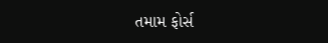તમામ ફોર્સ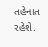તહેનાત રહેશે.